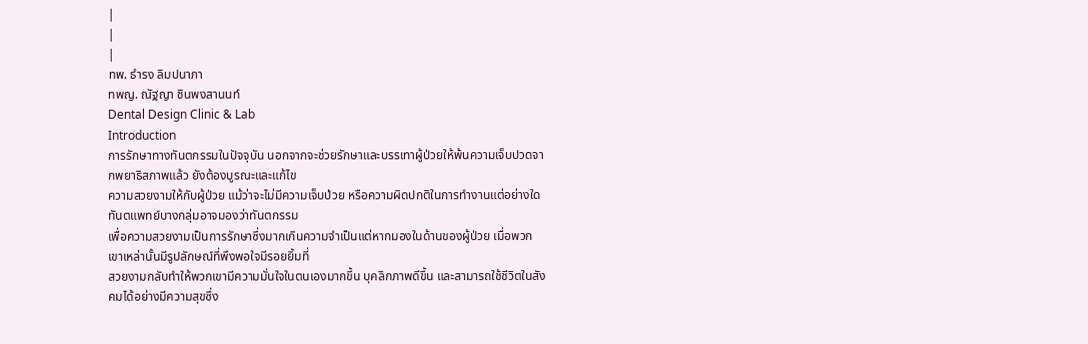|
|
|
ทพ. ธำรง ลิมปนาภา
ทพญ. ณัฐญา ชินพงสานนท์
Dental Design Clinic & Lab
Introduction
การรักษาทางทันตกรรมในปัจจุบัน นอกจากจะช่วยรักษาและบรรเทาผู้ป่วยให้พ้นความเจ็บปวดจากพยาธิสภาพแล้ว ยังต้องบูรณะและแก้ไข
ความสวยงามให้กับผู้ป่วย แม้ว่าจะไม่มีความเจ็บป่วย หรือความผิดปกติในการทำงานแต่อย่างใด ทันตแพทย์บางกลุ่มอาจมองว่าทันตกรรม
เพื่อความสวยงามเป็นการรักษาซึ่งมากเกินความจำเป็นแต่หากมองในด้านของผู้ป่วย เมื่อพวกเขาเหล่านั้นมีรูปลักษณ์ที่พึงพอใจมีรอยยิ้มที่
สวยงามกลับทำให้พวกเขามีความมั่นใจในตนเองมากขึ้น บุคลิกภาพดีขึ้น และสามารถใช้ชีวิตในสังคมได้อย่างมีความสุขซึ่ง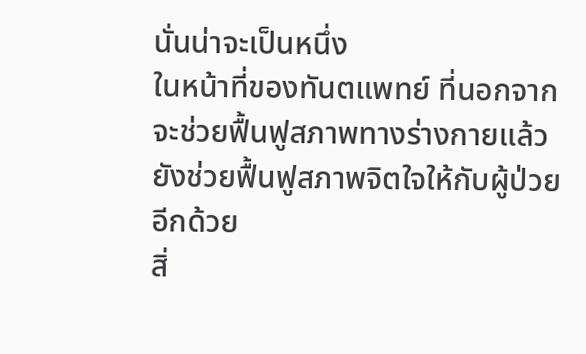นั่นน่าจะเป็นหนึ่ง
ในหน้าที่ของทันตแพทย์ ที่นอกจากจะช่วยฟื้นฟูสภาพทางร่างกายแล้ว ยังช่วยฟื้นฟูสภาพจิตใจให้กับผู้ป่วยอีกด้วย
สิ่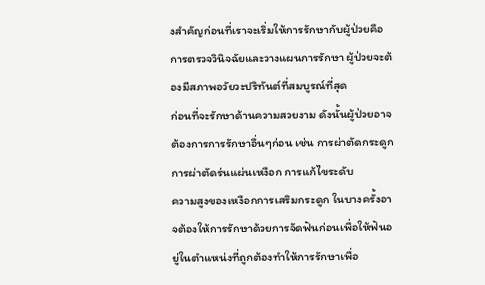งสำคัญก่อนที่เราจะเริ่มให้การรักษากับผู้ป่วยคือ การตรวจวินิจฉัยและวางแผนการรักษา ผู้ป่วยจะต้องมีสภาพอวัยวะปริทันต์ที่สมบูรณ์ที่สุด
ก่อนที่จะรักษาด้านความสวยงาม ดังนั้นผู้ป่วยอาจต้องการการรักษาอื่นๆก่อน เช่น การผ่าตัดกระดูก การผ่าตัดร่นแผ่นเหงือก การแก้ไขระดับ
ความสูงของเหงือกการเสริมกระดูก ในบางครั้งอาจต้องให้การรักษาด้วยการจัดฟันก่อนเพื่อให้ฟันอยู่ในตำแหน่งที่ถูกต้องทำให้การรักษาเพื่อ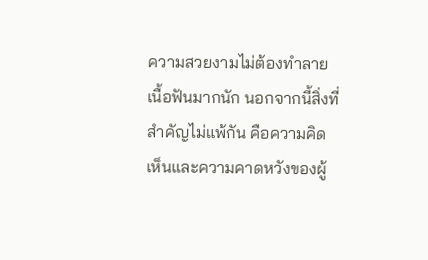ความสวยงามไม่ต้องทำลายเนื้อฟันมากนัก นอกจากนี้สิ่งที่สำคัญไม่แพ้กัน คือความคิดเห็นและความคาดหวังของผู้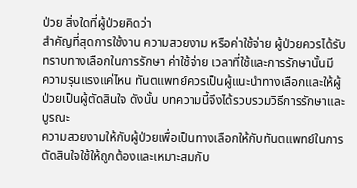ป่วย สิ่งใดที่ผู้ป่วยคิดว่า
สำคัญที่สุดการใช้งาน ความสวยงาม หรือค่าใช้จ่าย ผู้ป่วยควรได้รับทราบทางเลือกในการรักษา ค่าใช้จ่าย เวลาที่ใช้และการรักษานั้นมี
ความรุนแรงแค่ไหน ทันตแพทย์ควรเป็นผู้แนะนำทางเลือกและให้ผู้ป่วยเป็นผู้ตัดสินใจ ดังนั้น บทความนี้จึงได้รวบรวมวิธีการรักษาและบูรณะ
ความสวยงามให้กับผู้ป่วยเพื่อเป็นทางเลือกให้กับทันตแพทย์ในการตัดสินใจใช้ให้ถูกต้องและเหมาะสมกับ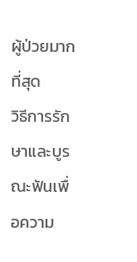ผู้ป่วยมากที่สุด
วิธีการรักษาและบูรณะฟันเพื่อความ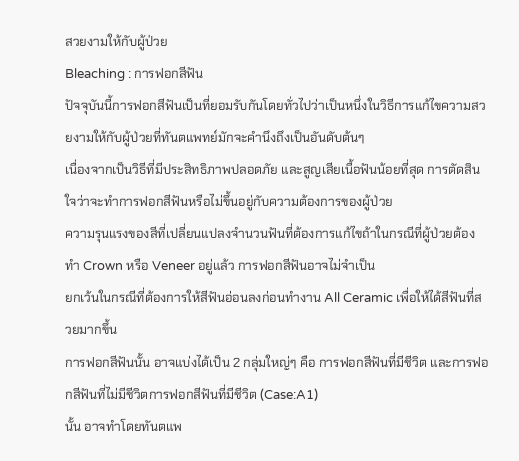สวยงามให้กับผู้ป่วย
Bleaching : การฟอกสีฟัน
ปัจจุบันนี้การฟอกสีฟันเป็นที่ยอมรับกันโดยทั่วไปว่าเป็นหนึ่งในวิธีการแก้ไขความสวยงามให้กับผู้ป่วยที่ทันตแพทย์มักจะคำนึงถึงเป็นอันดับต้นๆ
เนื่องจากเป็นวิธีที่มีประสิทธิภาพปลอดภัย และสูญเสียเนื้อฟันน้อยที่สุด การตัดสินใจว่าจะทำการฟอกสีฟันหรือไม่ขึ้นอยู่กับความต้องการของผู้ป่วย
ความรุนแรงของสีที่เปลี่ยนแปลงจำนวนฟันที่ต้องการแก้ไขถ้าในกรณีที่ผู้ป่วยต้องทำ Crown หรือ Veneer อยู่แล้ว การฟอกสีฟันอาจไม่จำเป็น
ยกเว้นในกรณีที่ต้องการให้สีฟันอ่อนลงก่อนทำงาน All Ceramic เพื่อให้ได้สีฟันที่สวยมากขึ้น
การฟอกสีฟันนั้น อาจแบ่งได้เป็น 2 กลุ่มใหญ่ๆ คือ การฟอกสีฟันที่มีชีวิต และการฟอกสีฟันที่ไม่มีชีวิตการฟอกสีฟันที่มีชีวิต (Case:A1)
นั้น อาจทำโดยทันตแพ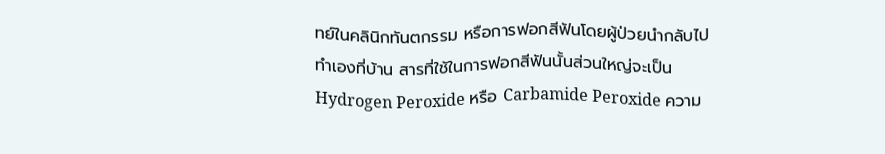ทย์ในคลินิกทันตกรรม หรือการฟอกสีฟันโดยผู้ป่วยนำกลับไปทำเองที่บ้าน สารที่ใช้ในการฟอกสีฟันนั้นส่วนใหญ่จะเป็น
Hydrogen Peroxide หรือ Carbamide Peroxide ความ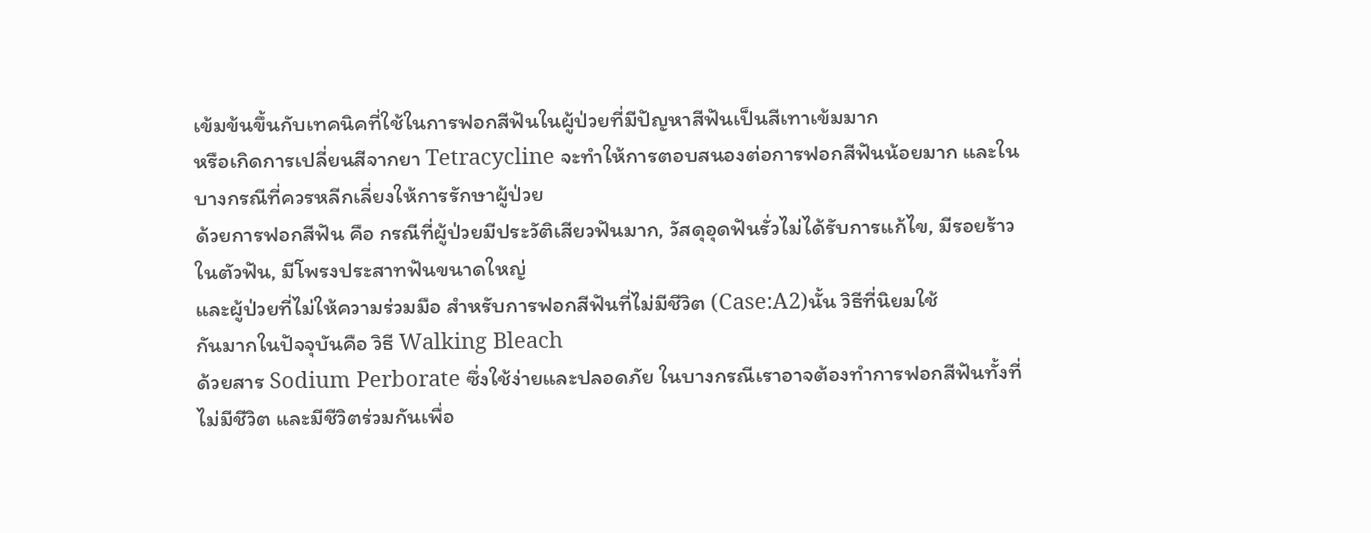เข้มข้นขึ้นกับเทคนิคที่ใช้ในการฟอกสีฟันในผู้ป่วยที่มีปัญหาสีฟันเป็นสีเทาเข้มมาก
หรือเกิดการเปลี่ยนสีจากยา Tetracycline จะทำให้การตอบสนองต่อการฟอกสีฟันน้อยมาก และในบางกรณีที่ควรหลีกเลี่ยงให้การรักษาผู้ป่วย
ด้วยการฟอกสีฟัน คือ กรณีที่ผู้ป่วยมีประวัติเสียวฟันมาก, วัสดุอุดฟันรั่วไม่ได้รับการแก้ไข, มีรอยร้าวในตัวฟัน, มีโพรงประสาทฟันขนาดใหญ่
และผู้ป่วยที่ไม่ให้ความร่วมมือ สำหรับการฟอกสีฟันที่ไม่มีชีวิต (Case:A2)นั้น วิธีที่นิยมใช้
กันมากในปัจจุบันคือ วิธี Walking Bleach
ด้วยสาร Sodium Perborate ซึ่งใช้ง่ายและปลอดภัย ในบางกรณีเราอาจต้องทำการฟอกสีฟันทั้งที่ไม่มีชีวิต และมีชีวิตร่วมกันเพื่อ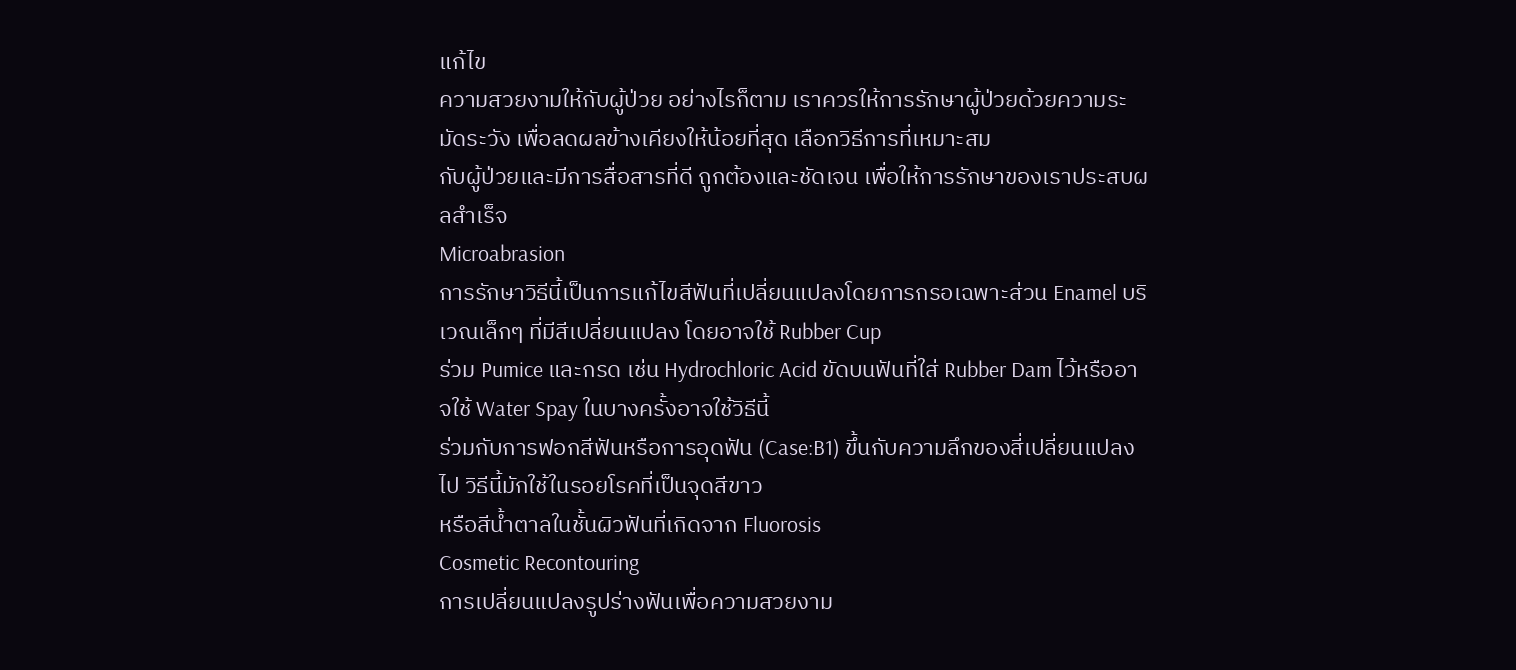แก้ไข
ความสวยงามให้กับผู้ป่วย อย่างไรก็ตาม เราควรให้การรักษาผู้ป่วยด้วยความระมัดระวัง เพื่อลดผลข้างเคียงให้น้อยที่สุด เลือกวิธีการที่เหมาะสม
กับผู้ป่วยและมีการสื่อสารที่ดี ถูกต้องและชัดเจน เพื่อให้การรักษาของเราประสบผลสำเร็จ
Microabrasion
การรักษาวิธีนี้เป็นการแก้ไขสีฟันที่เปลี่ยนแปลงโดยการกรอเฉพาะส่วน Enamel บริเวณเล็กๆ ที่มีสีเปลี่ยนแปลง โดยอาจใช้ Rubber Cup
ร่วม Pumice และกรด เช่น Hydrochloric Acid ขัดบนฟันที่ใส่ Rubber Dam ไว้หรืออาจใช้ Water Spay ในบางครั้งอาจใช้วิธีนี้
ร่วมกับการฟอกสีฟันหรือการอุดฟัน (Case:B1) ขึ้นกับความลึกของสี่เปลี่ยนแปลงไป วิธีนี้มักใช้ในรอยโรคที่เป็นจุดสีขาว
หรือสีน้ำตาลในชั้นผิวฟันที่เกิดจาก Fluorosis
Cosmetic Recontouring
การเปลี่ยนแปลงรูปร่างฟันเพื่อความสวยงาม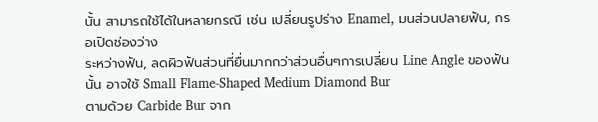นั้น สามารถใช้ได้ในหลายกรณี เช่น เปลี่ยนรูปร่าง Enamel, มนส่วนปลายฟัน, กรอเปิดช่องว่าง
ระหว่างฟัน, ลดผิวฟันส่วนที่ยื่นมากกว่าส่วนอื่นๆการเปลี่ยน Line Angle ของฟันนั้น อาจใช้ Small Flame-Shaped Medium Diamond Bur
ตามด้วย Carbide Bur จาก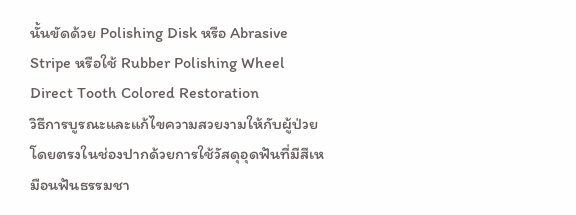นั้นขัดด้วย Polishing Disk หรือ Abrasive Stripe หรือใช้ Rubber Polishing Wheel
Direct Tooth Colored Restoration
วิธีการบูรณะและแก้ไขความสวยงามให้กับผู้ป่วยโดยตรงในช่องปากด้วยการใช้วัสดุอุดฟันที่มีสีเหมือนฟันธรรมชา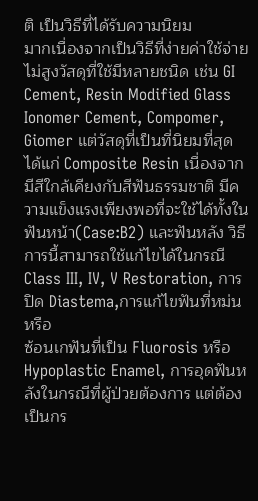ติ เป็นวิธีที่ได้รับความนิยม
มากเนื่องจากเป็นวิธีที่ง่ายค่าใช้จ่ายไม่สูงวัสดุที่ใช้มีหลายชนิด เช่น GI Cement, Resin Modified Glass Ionomer Cement, Compomer,
Giomer แต่วัสดุที่เป็นที่นิยมที่สุด ได้แก่ Composite Resin เนื่องจากมีสีใกล้เคียงกับสีฟันธรรมชาติ มีความแข็งแรงเพียงพอที่จะใช้ได้ทั้งใน
ฟันหน้า(Case:B2) และฟันหลัง วิธีการนี้สามารถใช้แก้ไขได้ในกรณี Class III, IV, V Restoration, การปิด Diastema,การแก้ไขฟันที่หม่นหรือ
ซ้อนเกฟันที่เป็น Fluorosis หรือ Hypoplastic Enamel, การอุดฟันหลังในกรณีที่ผู้ป่วยต้องการ แต่ต้องเป็นกร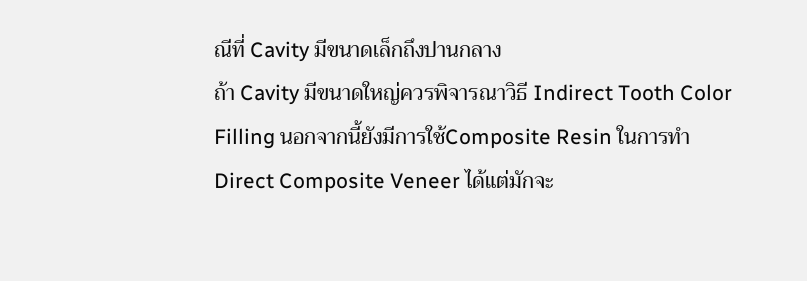ณีที่ Cavity มีขนาดเล็กถึงปานกลาง
ถ้า Cavity มีขนาดใหญ่ควรพิจารณาวิธี Indirect Tooth Color Filling นอกจากนี้ยังมีการใช้Composite Resin ในการทำ
Direct Composite Veneer ได้แต่มักจะ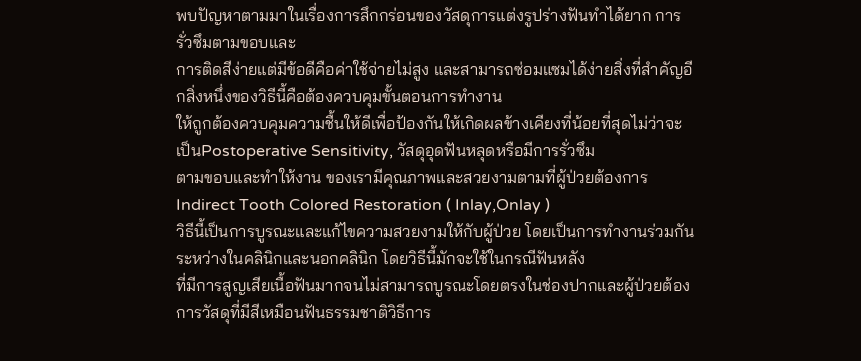พบปัญหาตามมาในเรื่องการสึกกร่อนของวัสดุการแต่งรูปร่างฟันทำได้ยาก การรั่วซึมตามขอบและ
การติดสีง่ายแต่มีข้อดีคือค่าใช้จ่ายไม่สูง และสามารถซ่อมแซมได้ง่ายสิ่งที่สำคัญอีกสิ่งหนึ่งของวิธีนี้คือต้องควบคุมขั้นตอนการทำงาน
ให้ถูกต้องควบคุมความชื้นให้ดีเพื่อป้องกันให้เกิดผลข้างเคียงที่น้อยที่สุดไม่ว่าจะเป็นPostoperative Sensitivity, วัสดุอุดฟันหลุดหรือมีการรั่วซึม
ตามขอบและทำให้งาน ของเรามีคุณภาพและสวยงามตามที่ผู้ป่วยต้องการ
Indirect Tooth Colored Restoration ( Inlay,Onlay )
วิธีนี้เป็นการบูรณะและแก้ไขความสวยงามให้กับผู้ป่วย โดยเป็นการทำงานร่วมกันระหว่างในคลินิกและนอกคลินิก โดยวิธีนี้มักจะใช้ในกรณีฟันหลัง
ที่มีการสูญเสียเนื้อฟันมากจนไม่สามารถบูรณะโดยตรงในช่องปากและผู้ป่วยต้องการวัสดุที่มีสีเหมือนฟันธรรมชาติวิธีการ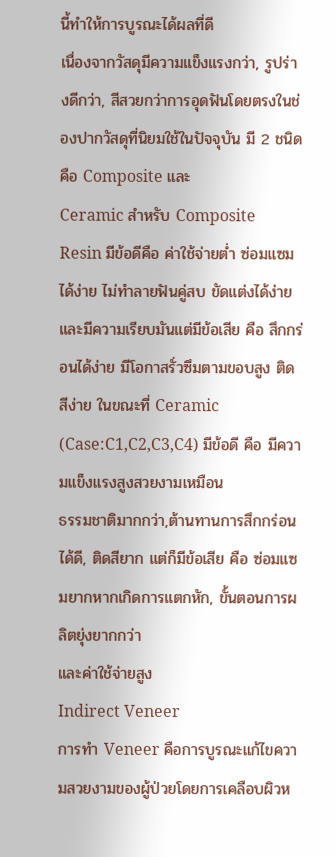นี้ทำให้การบูรณะได้ผลที่ดี
เนื่องจากวัสดุมีความแข็งแรงกว่า, รูปร่างดีกว่า, สีสวยกว่าการอุดฟันโดยตรงในช่องปากวัสดุที่นิยมใช้ในปัจจุบัน มี 2 ชนิด คือ Composite และ
Ceramic สำหรับ Composite Resin มีข้อดีคือ ค่าใช้จ่ายต่ำ ซ่อมแซมได้ง่าย ไม่ทำลายฟันคู่สบ ขัดแต่งได้ง่ายและมีความเรียบมันแต่มีข้อเสีย คือ สึกกร่อนได้ง่าย มีโอกาสรั่วซึมตามขอบสูง ติดสีง่าย ในขณะที่ Ceramic (Case:C1,C2,C3,C4) มีข้อดี คือ มีความแข็งแรงสูงสวยงามเหมือน
ธรรมชาติมากกว่า,ต้านทานการสึกกร่อนได้ดี, ติดสียาก แต่ก็มีข้อเสีย คือ ซ่อมแซมยากหากเกิดการแตกหัก, ขั้นตอนการผลิตยุ่งยากกว่า
และค่าใช้จ่ายสูง
Indirect Veneer
การทำ Veneer คือการบูรณะแก้ไขความสวยงามของผู้ป่วยโดยการเคลือบผิวห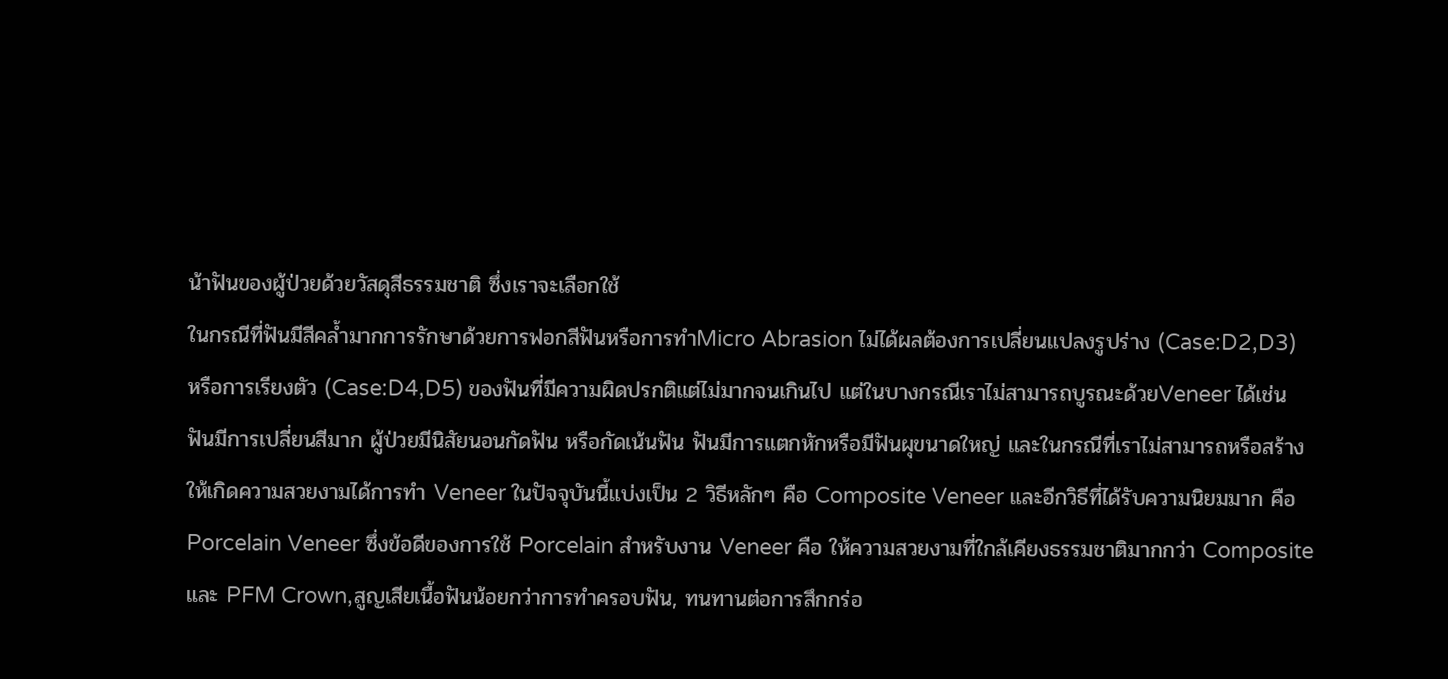น้าฟันของผู้ป่วยด้วยวัสดุสีธรรมชาติ ซึ่งเราจะเลือกใช้
ในกรณีที่ฟันมีสีคล้ำมากการรักษาด้วยการฟอกสีฟันหรือการทำMicro Abrasion ไม่ได้ผลต้องการเปลี่ยนแปลงรูปร่าง (Case:D2,D3)
หรือการเรียงตัว (Case:D4,D5) ของฟันที่มีความผิดปรกติแต่ไม่มากจนเกินไป แต่ในบางกรณีเราไม่สามารถบูรณะด้วยVeneer ได้เช่น
ฟันมีการเปลี่ยนสีมาก ผู้ป่วยมีนิสัยนอนกัดฟัน หรือกัดเน้นฟัน ฟันมีการแตกหักหรือมีฟันผุขนาดใหญ่ และในกรณีที่เราไม่สามารถหรือสร้าง
ให้เกิดความสวยงามได้การทำ Veneer ในปัจจุบันนี้แบ่งเป็น 2 วิธีหลักๆ คือ Composite Veneer และอีกวิธีที่ได้รับความนิยมมาก คือ
Porcelain Veneer ซึ่งข้อดีของการใช้ Porcelain สำหรับงาน Veneer คือ ให้ความสวยงามที่ใกล้เคียงธรรมชาติมากกว่า Composite
และ PFM Crown,สูญเสียเนื้อฟันน้อยกว่าการทำครอบฟัน, ทนทานต่อการสึกกร่อ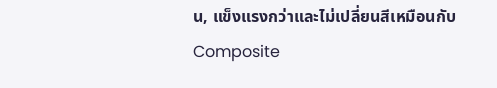น, แข็งแรงกว่าและไม่เปลี่ยนสีเหมือนกับ Composite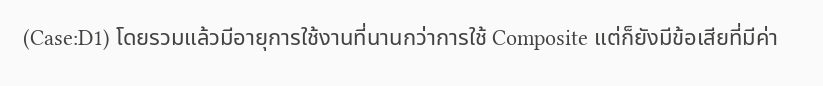(Case:D1) โดยรวมแล้วมีอายุการใช้งานที่นานกว่าการใช้ Composite แต่ก็ยังมีข้อเสียที่มีค่า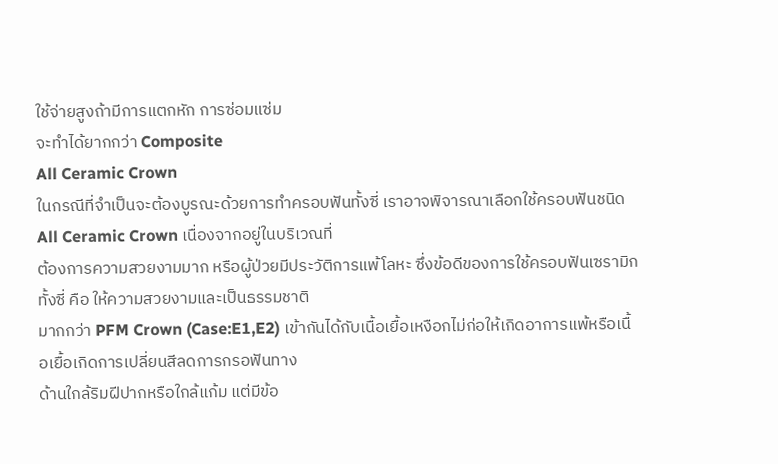ใช้จ่ายสูงถ้ามีการแตกหัก การซ่อมแซ่ม
จะทำได้ยากกว่า Composite
All Ceramic Crown
ในกรณีที่จำเป็นจะต้องบูรณะด้วยการทำครอบฟันทั้งซี่ เราอาจพิจารณาเลือกใช้ครอบฟันชนิด All Ceramic Crown เนื่องจากอยู่ในบริเวณที่
ต้องการความสวยงามมาก หรือผู้ป่วยมีประวัติการแพ้โลหะ ซึ่งข้อดีของการใช้ครอบฟันเซรามิกทั้งซี่ คือ ให้ความสวยงามและเป็นธรรมชาติ
มากกว่า PFM Crown (Case:E1,E2) เข้ากันได้กับเนื้อเยื้อเหงือกไม่ก่อให้เกิดอาการแพ้หรือเนื้อเยื้อเกิดการเปลี่ยนสีลดการกรอฟันทาง
ด้านใกล้ริมฝีปากหรือใกล้แก้ม แต่มีข้อ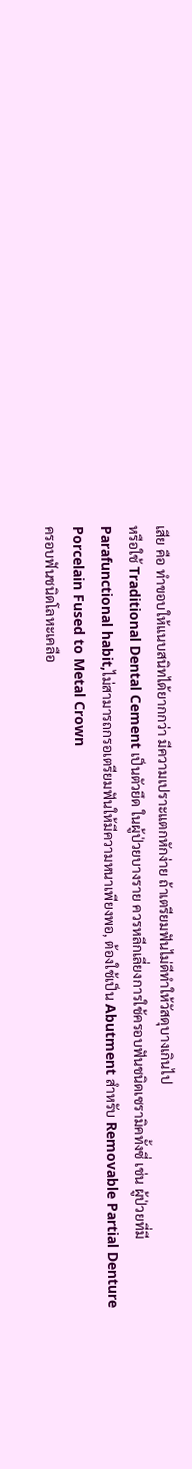เสีย คือ ทำขอบให้แนบสนิทได้ยากกว่า มีความเปราะแตกหักง่าย ถ้าเตรียมฟันไม่ดีทำให้วัสดุบางเกินไป
หรือใช้ Traditional Dental Cement เป็นตัวยึด ในผู้ป่วยบางราย ควรหลีกเลี่ยงการใช้ครอบฟันชนิดเซรามิคทั้งซี่ เช่น ผู้ป่วยที่มี
Parafunctional habit,ไม่สามารถกรอเตรียมฟันให้มีความหนาเพียงพอ, ต้องใช้เป็น Abutment สำหรับ Removable Partial Denture
Porcelain Fused to Metal Crown
ครอบฟันชนิดโลหะเคลือ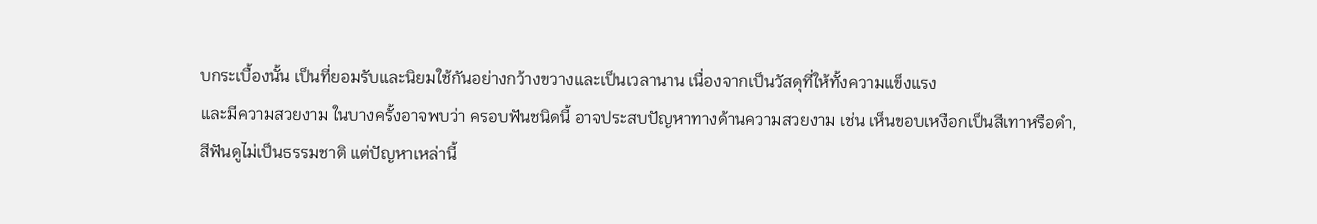บกระเบื้องนั้น เป็นที่ยอมรับและนิยมใช้กันอย่างกว้างขวางและเป็นเวลานาน เนื่องจากเป็นวัสดุที่ให้ทั้งความแข็งแรง
และมีความสวยงาม ในบางครั้งอาจพบว่า ครอบฟันชนิดนี้ อาจประสบปัญหาทางด้านความสวยงาม เช่น เห็นขอบเหงือกเป็นสีเทาหรือดำ,
สีฟันดูไม่เป็นธรรมชาติ แต่ปัญหาเหล่านี้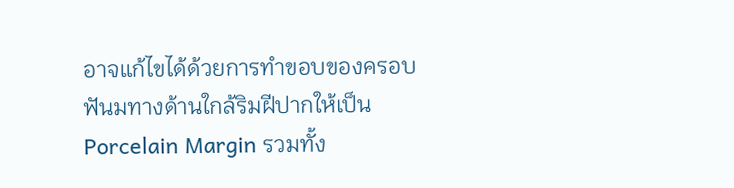อาจแก้ไขได้ด้วยการทำขอบของครอบฟันมทางด้านใกล้ริมฝีปากให้เป็น Porcelain Margin รวมทั้ง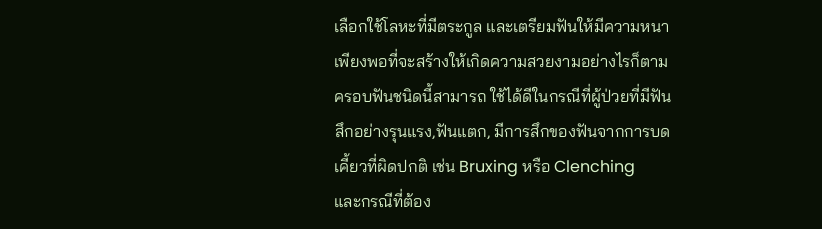เลือกใช้โลหะที่มีตระกูล และเตรียมฟันให้มีความหนาเพียงพอที่จะสร้างให้เกิดความสวยงามอย่างไรก็ตาม ครอบฟันชนิดนี้สามารถ ใช้ได้ดีในกรณีที่ผู้ป่วยที่มีฟันสึกอย่างรุนแรง,ฟันแตก, มีการสึกของฟันจากการบดเคี้ยวที่ผิดปกติ เช่น Bruxing หรือ Clenching
และกรณีที่ต้อง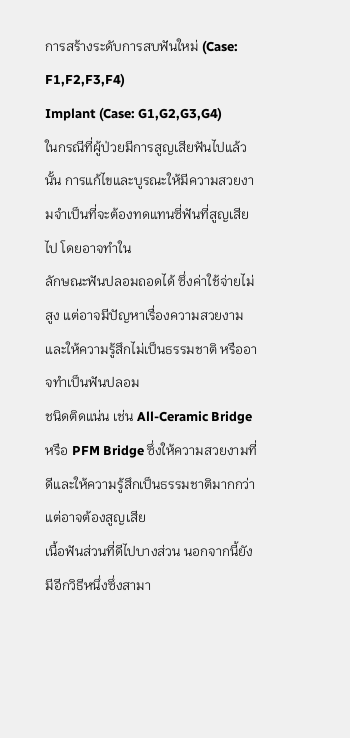การสร้างระดับการสบฟันใหม่ (Case: F1,F2,F3,F4)
Implant (Case: G1,G2,G3,G4)
ในกรณีที่ผู้ป่วยมีการสูญเสียฟันไปแล้วนั้น การแก้ไขและบูรณะให้มีความสวยงามจำเป็นที่จะต้องทดแทนซี่ฟันที่สูญเสียไป โดยอาจทำใน
ลักษณะฟันปลอมถอดได้ ซึ่งค่าใช้จ่ายไม่สูง แต่อาจมีปัญหาเรื่องความสวยงาม และให้ความรู้สึกไม่เป็นธรรมชาติ หรืออาจทำเป็นฟันปลอม
ชนิดติดแน่น เช่น All-Ceramic Bridge หรือ PFM Bridge ซึ่งให้ความสวยงามที่ดีและให้ความรู้สึกเป็นธรรมชาติมากกว่าแต่อาจต้องสูญเสีย
เนื้อฟันส่วนที่ดีไปบางส่วน นอกจากนี้ยังมีอีกวิธีหนึ่งซึ่งสามา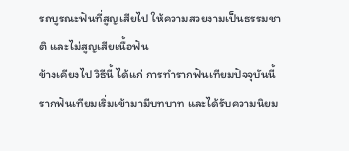รถบูรณะฟันที่สูญเสียไป ให้ความสวยงามเป็นธรรมชาติ และไม่สูญเสียเนื้อฟัน
ข้างเคียงไป วิธีนี้ ได้แก่ การทำรากฟันเทียมปัจจุบันนี้ รากฟันเทียมเริ่มเข้ามามีบทบาท และได้รับความนิยม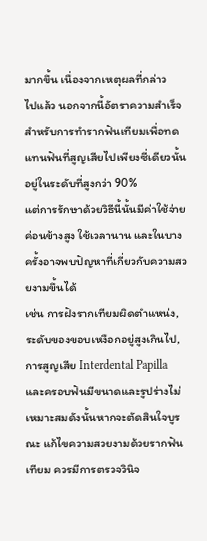มากขึ้น เนื่องจากเหตุผลที่กล่าว
ไปแล้ว นอกจากนี้อัตราความสำเร็จสำหรับการทำรากฟันเทียมเพื่อทดแทนฟันที่สูญเสียไปเพียงซี่เดียวนั้นอยู่ในระดับที่สูงกว่า 90%
แต่การรักษาด้วยวิธีนี้นั้นมีค่าใช้จ่ายค่อนข้างสูง ใช้เวลานาน และในบางครั้งอาจพบปัญหาที่เกี่ยวกับความสวยงามขึ้นได้
เช่น การฝังรากเทียมผิดตำแหน่ง, ระดับของขอบเหงือกอยู่สูงเกินไป, การสูญเสีย Interdental Papilla และครอบฟันมีขนาดและรูปร่างไม่
เหมาะสมดังนั้นหากจะตัดสินใจบูรณะ แก้ไขความสวยงามด้วยรากฟันเทียม ควรมีการตรวจวินิจ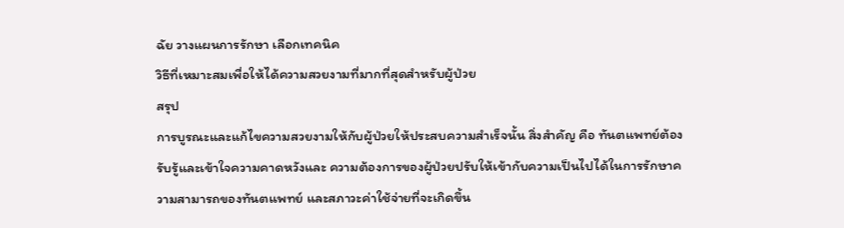ฉัย วางแผนการรักษา เลือกเทคนิค
วิธีที่เหมาะสมเพื่อให้ได้ความสวยงามที่มากที่สุดสำหรับผู้ป่วย
สรุป
การบูรณะและแก้ไขความสวยงามให้กับผู้ป่วยให้ประสบความสำเร็จนั้น สิ่งสำคัญ คือ ทันตแพทย์ต้องรับรู้และเข้าใจความคาดหวังและ ความต้องการของผู้ป่วยปรับให้เข้ากับความเป็นไปได้ในการรักษาความสามารถของทันตแพทย์ และสภาวะค่าใช้จ่ายที่จะเกิดขึ้น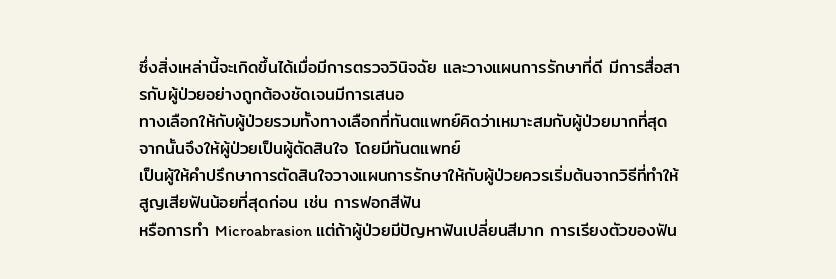ซึ่งสิ่งเหล่านี้จะเกิดขึ้นได้เมื่อมีการตรวจวินิจฉัย และวางแผนการรักษาที่ดี มีการสื่อสารกับผู้ป่วยอย่างถูกต้องชัดเจนมีการเสนอ
ทางเลือกให้กับผู้ป่วยรวมทั้งทางเลือกที่ทันตแพทย์คิดว่าเหมาะสมกับผู้ป่วยมากที่สุด จากนั้นจึงให้ผู้ป่วยเป็นผู้ตัดสินใจ โดยมีทันตแพทย์
เป็นผู้ให้คำปรึกษาการตัดสินใจวางแผนการรักษาให้กับผู้ป่วยควรเริ่มต้นจากวิธีที่ทำให้สูญเสียฟันน้อยที่สุดก่อน เช่น การฟอกสีฟัน
หรือการทำ Microabrasion แต่ถ้าผู้ป่วยมีปัญหาฟันเปลี่ยนสีมาก การเรียงตัวของฟัน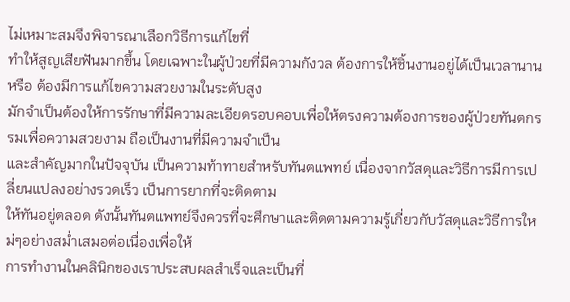ไม่เหมาะสมจึงพิจารณาเลือกวิธีการแก้ไขที่
ทำให้สูญเสียฟันมากขึ้น โดยเฉพาะในผู้ป่วยที่มีความกังวล ต้องการให้ชิ้นงานอยู่ได้เป็นเวลานานหรือ ต้องมีการแก้ไขความสวยงามในระดับสูง
มักจำเป็นต้องให้การรักษาที่มีความละเอียดรอบคอบเพื่อให้ตรงความต้องการของผู้ป่วยทันตกรรมเพื่อความสวยงาม ถือเป็นงานที่มีความจำเป็น
และสำคัญมากในปัจจุบัน เป็นความท้าทายสำหรับทันตแพทย์ เนื่องจากวัสดุและวิธีการมีการเปลี่ยนแปลงอย่างรวดเร็ว เป็นการยากที่จะติดตาม
ให้ทันอยู่ตลอด ดังนั้นทันตแพทย์จึงควรที่จะศึกษาและติดตามความรู้เกี่ยวกับวัสดุและวิธีการใหม่ๆอย่างสม่ำเสมอต่อเนื่องเพื่อให้
การทำงานในคลินิกของเราประสบผลสำเร็จและเป็นที่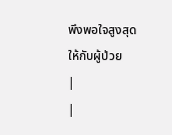พึงพอใจสูงสุดให้กับผู้ป่วย
|
|